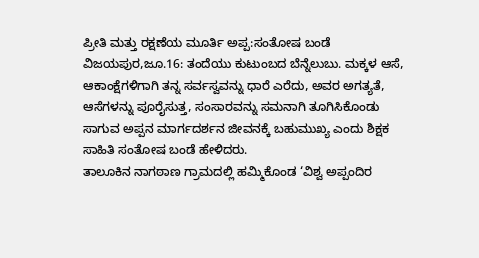ಪ್ರೀತಿ ಮತ್ತು ರಕ್ಷಣೆಯ ಮೂರ್ತಿ ಅಪ್ಪ:ಸಂತೋಷ ಬಂಡೆ
ವಿಜಯಪುರ,ಜೂ.16: ತಂದೆಯು ಕುಟುಂಬದ ಬೆನ್ನೆಲುಬು. ಮಕ್ಕಳ ಆಸೆ, ಆಕಾಂಕ್ಷೆಗಳಿಗಾಗಿ ತನ್ನ ಸರ್ವಸ್ವವನ್ನು ಧಾರೆ ಎರೆದು, ಅವರ ಅಗತ್ಯತೆ, ಆಸೆಗಳನ್ನು ಪೂರೈಸುತ್ತ, ಸಂಸಾರವನ್ನು ಸಮನಾಗಿ ತೂಗಿಸಿಕೊಂಡು ಸಾಗುವ ಅಪ್ಪನ ಮಾರ್ಗದರ್ಶನ ಜೀವನಕ್ಕೆ ಬಹುಮುಖ್ಯ ಎಂದು ಶಿಕ್ಷಕ ಸಾಹಿತಿ ಸಂತೋಷ ಬಂಡೆ ಹೇಳಿದರು.
ತಾಲೂಕಿನ ನಾಗಠಾಣ ಗ್ರಾಮದಲ್ಲಿ ಹಮ್ಮಿಕೊಂಡ ‘ವಿಶ್ವ ಅಪ್ಪಂದಿರ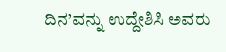ದಿನ’ವನ್ನು ಉದ್ದೇಶಿಸಿ ಅವರು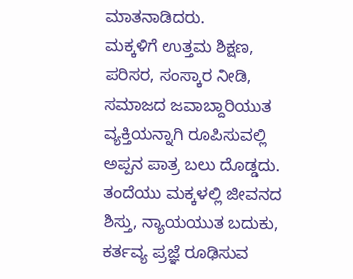ಮಾತನಾಡಿದರು.
ಮಕ್ಕಳಿಗೆ ಉತ್ತಮ ಶಿಕ್ಷಣ, ಪರಿಸರ, ಸಂಸ್ಕಾರ ನೀಡಿ, ಸಮಾಜದ ಜವಾಬ್ದಾರಿಯುತ ವ್ಯಕ್ತಿಯನ್ನಾಗಿ ರೂಪಿಸುವಲ್ಲಿ ಅಪ್ಪನ ಪಾತ್ರ ಬಲು ದೊಡ್ಡದು. ತಂದೆಯು ಮಕ್ಕಳಲ್ಲಿ ಜೀವನದ ಶಿಸ್ತು, ನ್ಯಾಯಯುತ ಬದುಕು, ಕರ್ತವ್ಯ ಪ್ರಜ್ಞೆ ರೂಢಿಸುವ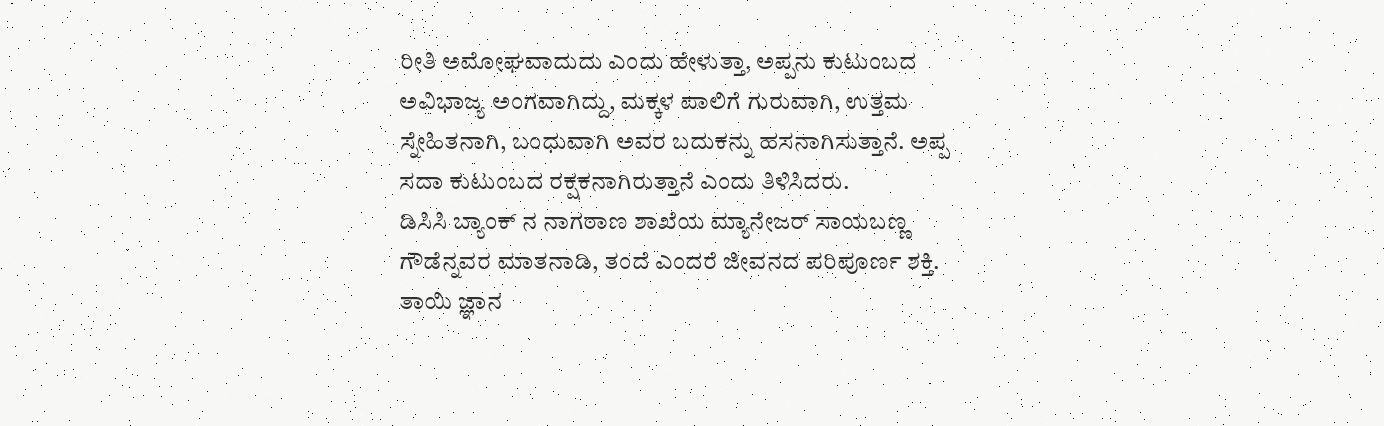ರೀತಿ ಅಮೋಘವಾದುದು ಎಂದು ಹೇಳುತ್ತಾ, ಅಪ್ಪನು ಕುಟುಂಬದ ಅವಿಭಾಜ್ಯ ಅಂಗವಾಗಿದ್ದು, ಮಕ್ಕಳ ಪಾಲಿಗೆ ಗುರುವಾಗಿ, ಉತ್ತಮ ಸ್ನೇಹಿತನಾಗಿ, ಬಂಧುವಾಗಿ ಅವರ ಬದುಕನ್ನು ಹಸನಾಗಿಸುತ್ತಾನೆ. ಅಪ್ಪ ಸದಾ ಕುಟುಂಬದ ರಕ್ಷಕನಾಗಿರುತ್ತಾನೆ ಎಂದು ತಿಳಿಸಿದರು.
ಡಿಸಿಸಿ ಬ್ಯಾಂಕ್ ನ ನಾಗಠಾಣ ಶಾಖೆಯ ಮ್ಯಾನೇಜರ್ ಸಾಯಬಣ್ಣ ಗೌಡೆನ್ನವರ ಮಾತನಾಡಿ, ತಂದೆ ಎಂದರೆ ಜೀವನದ ಪರಿಪೂರ್ಣ ಶಕ್ತಿ. ತಾಯಿ ಜ್ಞಾನ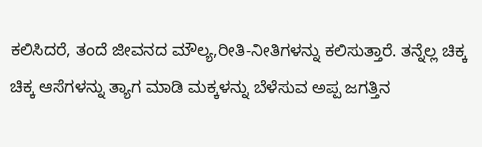ಕಲಿಸಿದರೆ, ತಂದೆ ಜೀವನದ ಮೌಲ್ಯ,ರೀತಿ-ನೀತಿಗಳನ್ನು ಕಲಿಸುತ್ತಾರೆ. ತನ್ನೆಲ್ಲ ಚಿಕ್ಕ ಚಿಕ್ಕ ಆಸೆಗಳನ್ನು ತ್ಯಾಗ ಮಾಡಿ ಮಕ್ಕಳನ್ನು ಬೆಳೆಸುವ ಅಪ್ಪ ಜಗತ್ತಿನ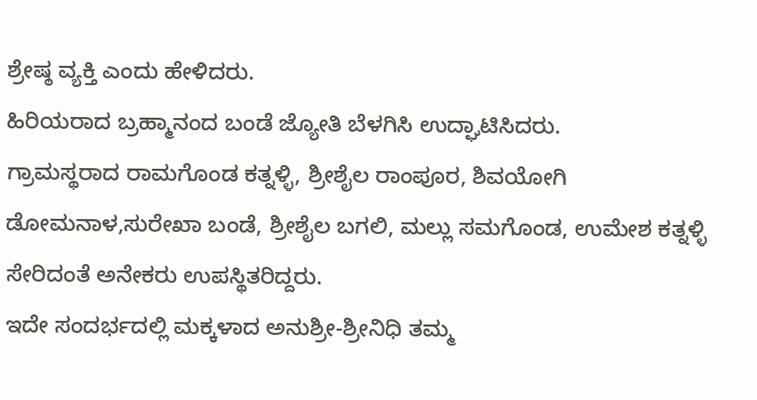ಶ್ರೇಷ್ಠ ವ್ಯಕ್ತಿ ಎಂದು ಹೇಳಿದರು.
ಹಿರಿಯರಾದ ಬ್ರಹ್ಮಾನಂದ ಬಂಡೆ ಜ್ಯೋತಿ ಬೆಳಗಿಸಿ ಉದ್ಘಾಟಿಸಿದರು.
ಗ್ರಾಮಸ್ಥರಾದ ರಾಮಗೊಂಡ ಕತ್ನಳ್ಳಿ, ಶ್ರೀಶೈಲ ರಾಂಪೂರ, ಶಿವಯೋಗಿ ಡೋಮನಾಳ,ಸುರೇಖಾ ಬಂಡೆ, ಶ್ರೀಶೈಲ ಬಗಲಿ, ಮಲ್ಲು ಸಮಗೊಂಡ, ಉಮೇಶ ಕತ್ನಳ್ಳಿ ಸೇರಿದಂತೆ ಅನೇಕರು ಉಪಸ್ಥಿತರಿದ್ದರು.
ಇದೇ ಸಂದರ್ಭದಲ್ಲಿ ಮಕ್ಕಳಾದ ಅನುಶ್ರೀ-ಶ್ರೀನಿಧಿ ತಮ್ಮ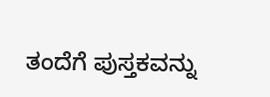ತಂದೆಗೆ ಪುಸ್ತಕವನ್ನು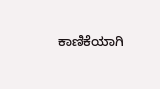ಕಾಣಿಕೆಯಾಗಿ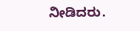ನೀಡಿದರು.